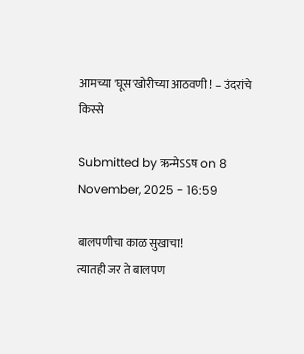आमच्या 'घूस'खोरीच्या आठवणी ! – उंदरांचे किस्से

Submitted by ऋन्मेऽऽष on 8 November, 2025 - 16:59

बालपणीचा काळ सुखाचा!
त्यातही जर ते बालपण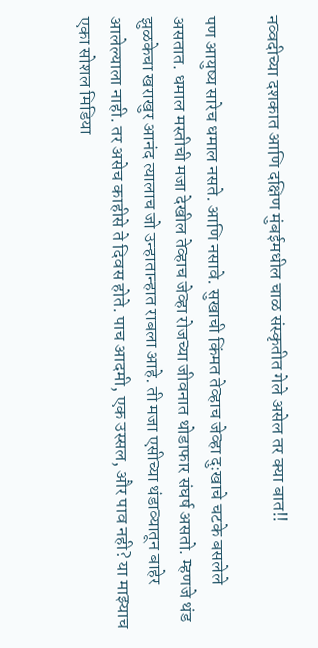नव्वदीच्या दशकात आणि दक्षिण मुंबईमधील चाळ संस्कृतीत गेले असेल तर क्या बात!!

पण आयुष्य सारेच धमाल नसते. आणि नसावे. सुखाची किंमत तेव्हाच जेव्हा दुःखाचे चटके बसलेले असतात. धमाल मस्तीची मजा देखील तेव्हाच जेव्हा रोजच्या जीवनात थोडाफार संघर्ष असतो. म्हणजे थंड झुळकेचा खराखुर आनंद त्यालाच जो उन्हातान्हात राबला आहे. ती मजा एसीच्या थंडाव्यातून बाहेर आलेल्याला नाही. तर असेच काहीसे ते दिवस होते. पाच आदमी, एक उस्सल, और पाव नही? या माझ्याच एका सोशल मिडिया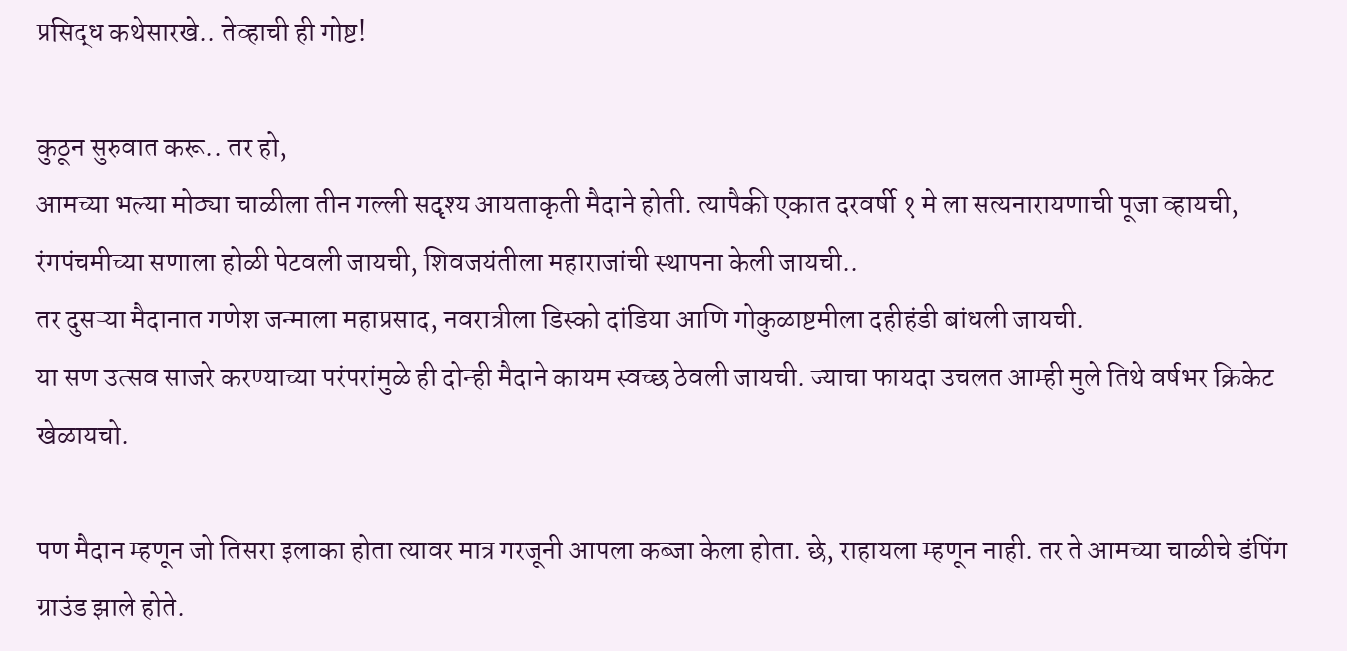प्रसिद्ध कथेसारखे.. तेव्हाची ही गोष्ट!

कुठून सुरुवात करू.. तर हो,
आमच्या भल्या मोठ्या चाळीला तीन गल्ली सदृश्य आयताकृती मैदाने होती. त्यापैकी एकात दरवर्षी १ मे ला सत्यनारायणाची पूजा व्हायची, रंगपंचमीच्या सणाला होळी पेटवली जायची, शिवजयंतीला महाराजांची स्थापना केली जायची..
तर दुसऱ्या मैदानात गणेश जन्माला महाप्रसाद, नवरात्रीला डिस्को दांडिया आणि गोकुळाष्टमीला दहीहंडी बांधली जायची.
या सण उत्सव साजरे करण्याच्या परंपरांमुळे ही दोन्ही मैदाने कायम स्वच्छ ठेवली जायची. ज्याचा फायदा उचलत आम्ही मुले तिथे वर्षभर क्रिकेट खेळायचो.

पण मैदान म्हणून जो तिसरा इलाका होता त्यावर मात्र गरजूनी आपला कब्जा केला होता. छे, राहायला म्हणून नाही. तर ते आमच्या चाळीचे डंपिंग ग्राउंड झाले होते.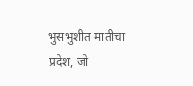भुसभुशीत मातीचा प्रदेश, जो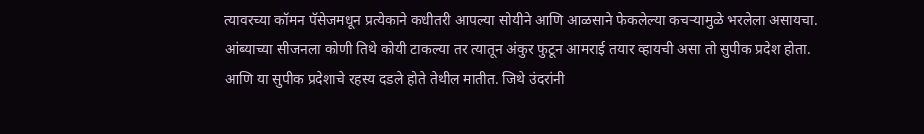त्यावरच्या कॉमन पॅसेजमधून प्रत्येकाने कधीतरी आपल्या सोयीने आणि आळसाने फेकलेल्या कचऱ्यामुळे भरलेला असायचा. आंब्याच्या सीजनला कोणी तिथे कोयी टाकल्या तर त्यातून अंकुर फुटून आमराई तयार व्हायची असा तो सुपीक प्रदेश होता. आणि या सुपीक प्रदेशाचे रहस्य दडले होते तेथील मातीत. जिथे उंदरांनी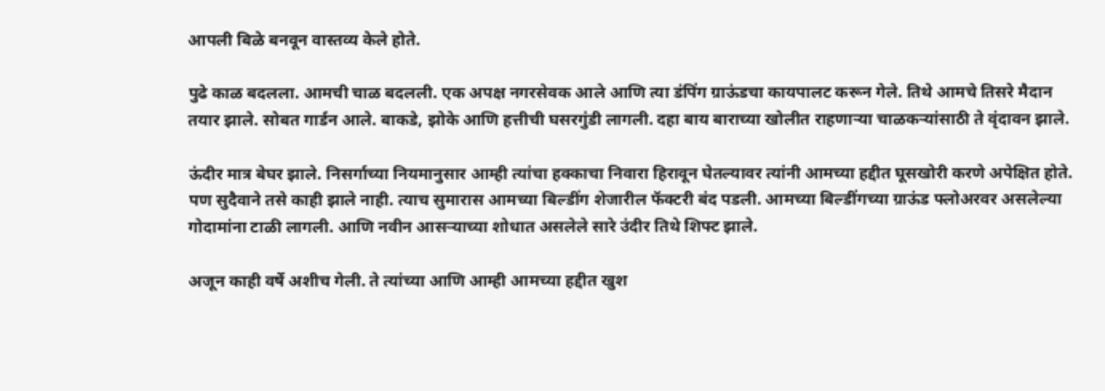आपली बिळे बनवून वास्तव्य केले होते.

पुढे काळ बदलला. आमची चाळ बदलली. एक अपक्ष नगरसेवक आले आणि त्या डंपिंग ग्राऊंडचा कायपालट करून गेले. तिथे आमचे तिसरे मैदान तयार झाले. सोबत गार्डन आले. बाकडे, झोके आणि हत्तीची घसरगुंडी लागली. दहा बाय बाराच्या खोलीत राहणार्‍या चाळकर्‍यांसाठी ते वृंदावन झाले.

ऊंदीर मात्र बेघर झाले. निसर्गाच्या नियमानुसार आम्ही त्यांचा हक्काचा निवारा हिरावून घेतल्यावर त्यांनी आमच्या हद्दीत घूसखोरी करणे अपेक्षित होते. पण सुदैवाने तसे काही झाले नाही. त्याच सुमारास आमच्या बिल्डींग शेजारील फॅक्टरी बंद पडली. आमच्या बिल्डींगच्या ग्राऊंड फ्लोअरवर असलेल्या गोदामांना टाळी लागली. आणि नवीन आसर्‍याच्या शोधात असलेले सारे उंदीर तिथे शिफ्ट झाले.

अजून काही वर्षे अशीच गेली. ते त्यांच्या आणि आम्ही आमच्या हद्दीत खुश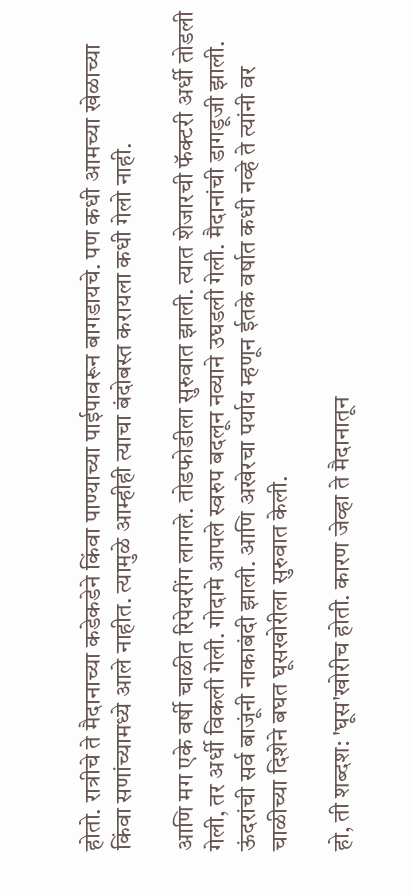होतो. रात्रीचे ते मैदानाच्या कडेकडेने किंवा पाण्याच्या पाईपावरून बागडायचे. पण कधी आमच्या खेळाच्या किंवा सणांच्यामध्ये आले नाहीत. त्यामुळे आम्हीही त्याचा बंदोबस्त करायला कधी गेलो नाही.

आणि मग एके वर्षी चाळीत रिपेयरींग लागले. तोडफोडीला सुरुवात झाली. त्यात शेजारची फॅक्टरी अर्धी तोडली गेली, तर अर्धी विकली गेली. गोदामे आपले स्वरुप बदलून नव्याने उघडली गेली. मैदानांची डागडूजी झाली. ऊंदरांची सर्व बाजूंनी नाकाबंदी झाली. आणि अखेरचा पर्याय म्हणून ईतके वर्षात कधी नव्हे ते त्यांनी वर चाळीच्या दिशेने बघत घूसखोरीला सुरुवात केली.

हो, ती शब्दश: 'घूस'खोरीच होती. कारण जेव्हा ते मैदानातून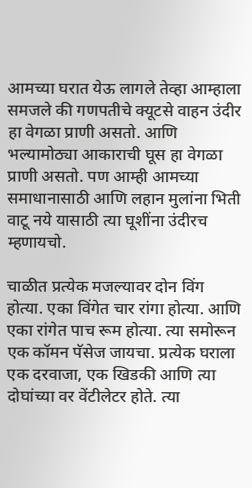आमच्या घरात येऊ लागले तेव्हा आम्हाला समजले की गणपतीचे क्यूटसे वाहन उंदीर हा वेगळा प्राणी असतो. आणि भल्यामोठ्या आकाराची घूस हा वेगळा प्राणी असतो. पण आम्ही आमच्या समाधानासाठी आणि लहान मुलांना भिती वाटू नये यासाठी त्या घूशींना उंदीरच म्हणायचो.

चाळीत प्रत्येक मजल्यावर दोन विंग होत्या. एका विंगेत चार रांगा होत्या. आणि एका रांगेत पाच रूम होत्या. त्या समोरून एक कॉमन पॅसेज जायचा. प्रत्येक घराला एक दरवाजा, एक खिडकी आणि त्या दोघांच्या वर वेंटीलेटर होते. त्या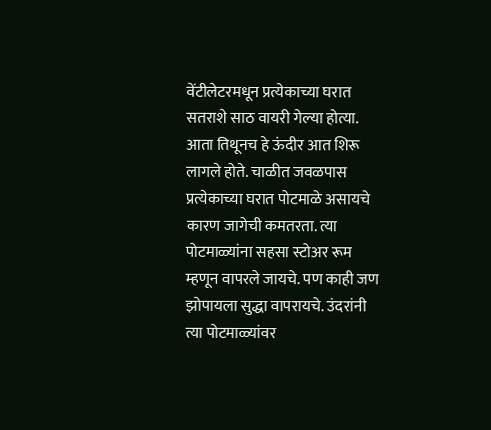वेंटीलेटरमधून प्रत्येकाच्या घरात सतराशे साठ वायरी गेल्या होत्या. आता तिथूनच हे ऊंदीर आत शिरू लागले होते. चाळीत जवळपास प्रत्येकाच्या घरात पोटमाळे असायचे कारण जागेची कमतरता. त्या पोटमाळ्यांना सहसा स्टोअर रूम म्हणून वापरले जायचे. पण काही जण झोपायला सुद्धा वापरायचे. उंदरांनी त्या पोटमाळ्यांवर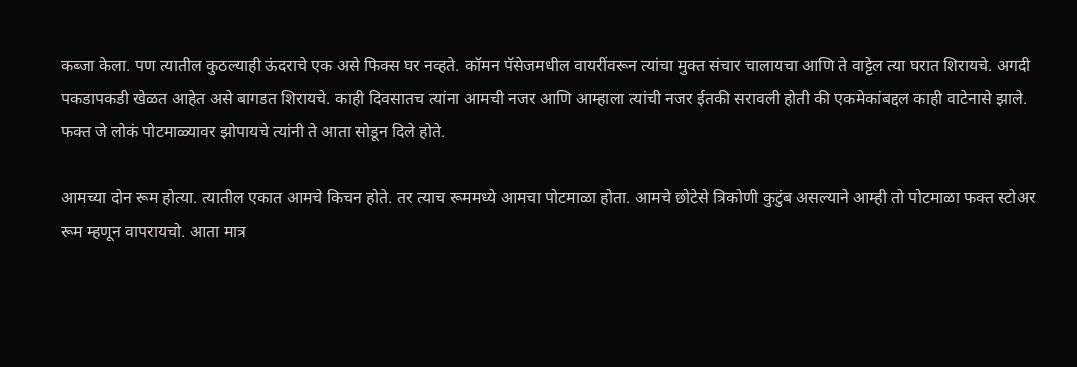कब्जा केला. पण त्यातील कुठल्याही ऊंदराचे एक असे फिक्स घर नव्हते. कॉमन पॅसेजमधील वायरींवरून त्यांचा मुक्त संचार चालायचा आणि ते वाट्टेल त्या घरात शिरायचे. अगदी पकडापकडी खेळत आहेत असे बागडत शिरायचे. काही दिवसातच त्यांना आमची नजर आणि आम्हाला त्यांची नजर ईतकी सरावली होती की एकमेकांबद्दल काही वाटेनासे झाले. फक्त जे लोकं पोटमाळ्यावर झोपायचे त्यांनी ते आता सोडून दिले होते.

आमच्या दोन रूम होत्या. त्यातील एकात आमचे किचन होते. तर त्याच रूममध्ये आमचा पोटमाळा होता. आमचे छोटेसे त्रिकोणी कुटुंब असल्याने आम्ही तो पोटमाळा फक्त स्टोअर रूम म्हणून वापरायचो. आता मात्र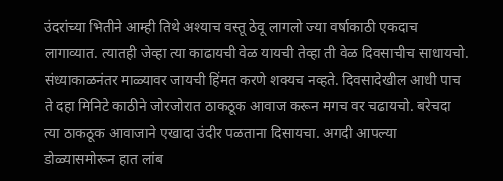उंदरांच्या भितीने आम्ही तिथे अश्याच वस्तू ठेवू लागलो ज्या वर्षाकाठी एकदाच लागाव्यात. त्यातही जेव्हा त्या काढायची वेळ यायची तेव्हा ती वेळ दिवसाचीच साधायचो. संध्याकाळनंतर माळ्यावर जायची हिंमत करणे शक्यच नव्हते. दिवसादेखील आधी पाच ते दहा मिनिटे काठीने जोरजोरात ठाकठूक आवाज करून मगच वर चढायचो. बरेचदा त्या ठाकठूक आवाजाने एखादा उंदीर पळताना दिसायचा. अगदी आपल्या डोळ्यासमोरून हात लांब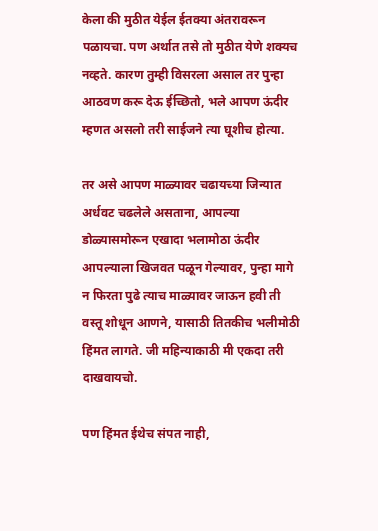केला की मुठीत येईल ईतक्या अंतरावरून पळायचा. पण अर्थात तसे तो मुठीत येणे शक्यच नव्हते. कारण तुम्ही विसरला असाल तर पुन्हा आठवण करू देऊ ईच्छितो, भले आपण ऊंदीर म्हणत असलो तरी साईजने त्या घूशीच होत्या.

तर असे आपण माळ्यावर चढायच्या जिन्यात अर्धवट चढलेले असताना, आपल्या डोळ्यासमोरून एखादा भलामोठा ऊंदीर आपल्याला खिजवत पळून गेल्यावर, पुन्हा मागे न फिरता पुढे त्याच माळ्यावर जाऊन हवी ती वस्तू शोधून आणने, यासाठी तितकीच भलीमोठी हिंमत लागते. जी महिन्याकाठी मी एकदा तरी दाखवायचो.

पण हिंमत ईथेच संपत नाही,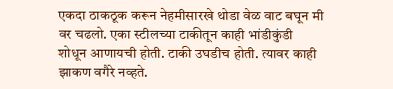एकदा ठाकठूक करून नेहमीसारखे थोडा वेळ वाट बघून मी वर चढलो. एका स्टीलच्या टाकीतून काही भांडीकुंडी शोधून आणायची होती. टाकी उघडीच होती. त्यावर काही झाकण वगैरे नव्हते.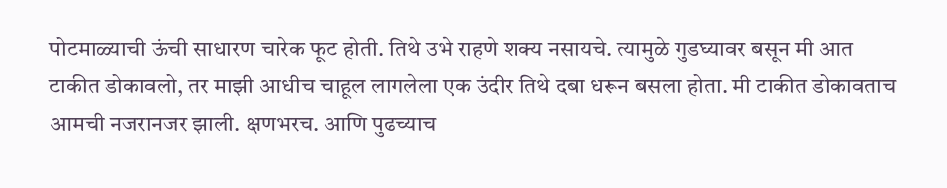पोटमाळ्याची ऊंची साधारण चारेक फूट होती. तिथे उभे राहणे शक्य नसायचे. त्यामुळे गुडघ्यावर बसून मी आत टाकीत डोकावलो, तर माझी आधीच चाहूल लागलेला एक उंदीर तिथे दबा धरून बसला होता. मी टाकीत डोकावताच आमची नजरानजर झाली. क्षणभरच. आणि पुढच्याच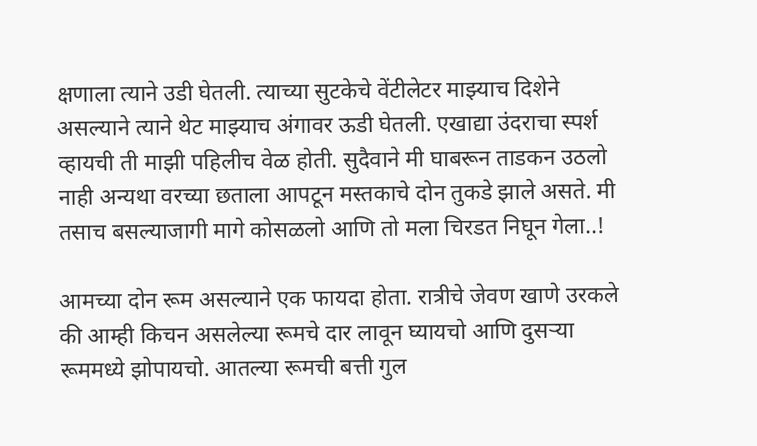क्षणाला त्याने उडी घेतली. त्याच्या सुटकेचे वेंटीलेटर माझ्याच दिशेने असल्याने त्याने थेट माझ्याच अंगावर ऊडी घेतली. एखाद्या उंदराचा स्पर्श व्हायची ती माझी पहिलीच वेळ होती. सुदैवाने मी घाबरून ताडकन उठलो नाही अन्यथा वरच्या छताला आपटून मस्तकाचे दोन तुकडे झाले असते. मी तसाच बसल्याजागी मागे कोसळलो आणि तो मला चिरडत निघून गेला..!

आमच्या दोन रूम असल्याने एक फायदा होता. रात्रीचे जेवण खाणे उरकले की आम्ही किचन असलेल्या रूमचे दार लावून घ्यायचो आणि दुसर्‍या रूममध्ये झोपायचो. आतल्या रूमची बत्ती गुल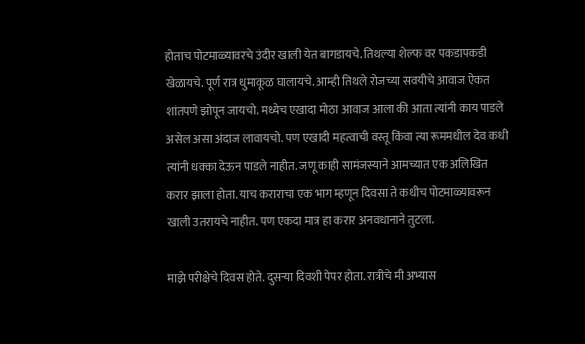होताच पोटमाळ्यावरचे उंदीर खाली येत बागडायचे. तिथल्या शेल्फ वर पकडापकडी खेळायचे. पूर्ण रात्र धुमाकूळ घालायचे. आम्ही तिथले रोजच्या सवयीचे आवाज ऐकत शांतपणे झोपून जायचो. मध्येच एखादा मोठा आवाज आला की आता त्यांनी काय पाडले असेल असा अंदाज लावायचो. पण एखादी महत्वाची वस्तू किंवा त्या रूममधील देव कधी त्यांनी धक्का देऊन पाडले नाहीत. जणू काही सामंजस्याने आमच्यात एक अलिखित करार झाला होता. याच कराराचा एक भाग म्हणून दिवसा ते कधीच पोटमाळ्यावरून खाली उतरायचे नाहीत. पण एकदा मात्र हा करार अनवधानाने तुटला.

माझे परीक्षेचे दिवस होते. दुसर्‍या दिवशी पेपर होता. रात्रीचे मी अभ्यास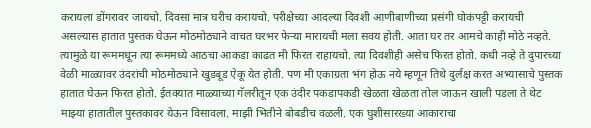करायला डोंगरावर जायचो. दिवसा मात्र घरीच करायचो. परीक्षेच्या आदल्या दिवशी आणीबाणीच्या प्रसंगी घोकंपट्टी करायची असल्यास हातात पुस्तक घेऊन मोठमोठ्याने वाचत घरभर फेर्‍या मारायची मला सवय होती. आता घर तर आमचे काही मोठे नव्हते. त्यामुळे या रूममधून त्या रूममध्ये आठचा आकडा काढत मी फिरत राहायचो. त्या दिवशीही असेच फिरत होतो. कधी नव्हे ते दुपारच्या वेळी माळ्यावर उंदरांची मोठमोठ्याने खुडबूड ऐकू येत होती. पण मी एकाग्रता भंग होऊ नये म्हणून तिथे दुर्लक्ष करत अभ्यासाचे पुस्तक हातात घेऊन फिरत होतो. ईतक्यात माळ्याच्या गॅलरीतून एक उंदीर पकडापकडी खेळता खेळता तोल जाऊन खाली पडला ते थेट माझ्या हातातील पुस्तकावर येऊन विसावला. माझी भितीने बोबडीच वळली. एक घुशीसारख्या आकाराचा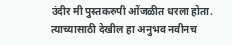उंदीर मी पुस्तकरुपी ओंजळीत धरला होता. त्याच्यासाठी देखील हा अनुभव नवीनच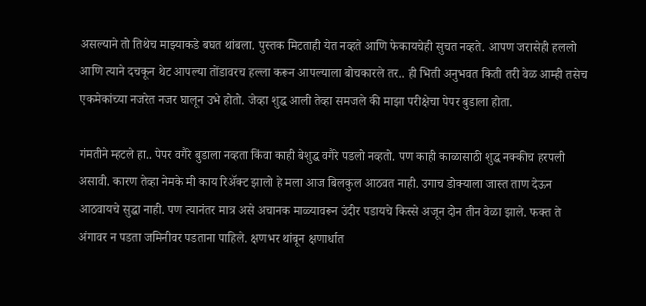असल्याने तो तिथेच माझ्याकडे बघत थांबला. पुस्तक मिटताही येत नव्हते आणि फेकायचेही सुचत नव्हते. आपण जरासेही हललो आणि त्याने दचकून थेट आपल्या तोंडावरच हल्ला करून आपल्याला बोचकारले तर.. ही भिती अनुभवत किती तरी वेळ आम्ही तसेच एकमेकांच्या नजरेत नजर घालून उभे होतो. जेव्हा शुद्ध आली तेव्हा समजले की माझा परीक्षेचा पेपर बुडाला होता.

गंमतीने म्हटले हा.. पेपर वगैरे बुडाला नव्हता किंवा काही बेशुद्ध वगैरे पडलो नव्हतो. पण काही काळासाठी शुद्ध नक्कीच हरपली असावी. कारण तेव्हा नेमके मी काय रिअ‍ॅक्ट झालो हे मला आज बिलकुल आठवत नाही. उगाच डोक्याला जास्त ताण देऊन आठवायचे सुद्धा नाही. पण त्यानंतर मात्र असे अचानक माळ्यावरून उंदीर पडायचे किस्से अजून दोन तीन वेळा झाले. फक्त ते अंगावर न पडता जमिनीवर पडताना पाहिले. क्षणभर थांबून क्षणार्धात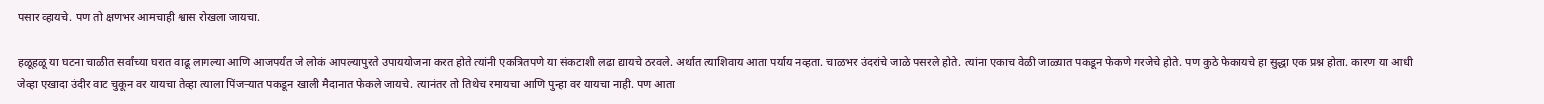पसार व्हायचे. पण तो क्षणभर आमचाही श्वास रोखला जायचा.

हळूहळू या घटना चाळीत सर्वांच्या घरात वाढू लागल्या आणि आजपर्यंत जे लोकं आपल्यापुरते उपाययोजना करत होते त्यांनी एकत्रितपणे या संकटाशी लढा द्यायचे ठरवले. अर्थात त्याशिवाय आता पर्याय नव्हता. चाळभर उंदरांचे जाळे पसरले होते. त्यांना एकाच वेळी जाळ्यात पकडून फेकणे गरजेचे होते. पण कुठे फेकायचे हा सुद्धा एक प्रश्न होता. कारण या आधी जेव्हा एखादा उंदीर वाट चुकून वर यायचा तेव्हा त्याला पिंजर्‍यात पकडून खाली मैदानात फेकले जायचे. त्यानंतर तो तिथेच रमायचा आणि पुन्हा वर यायचा नाही. पण आता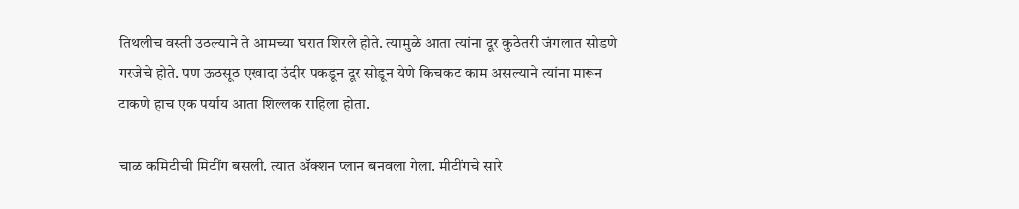तिथलीच वस्ती उठल्याने ते आमच्या घरात शिरले होते. त्यामुळे आता त्यांना दूर कुठेतरी जंगलात सोडणे गरजेचे होते. पण ऊठसूठ एखादा उंदीर पकडून दूर सोडून येणे किचकट काम असल्याने त्यांना मारून टाकणे हाच एक पर्याय आता शिल्लक राहिला होता.

चाळ कमिटीची मिटींग बसली. त्यात अ‍ॅक्शन प्लान बनवला गेला. मीटींगचे सारे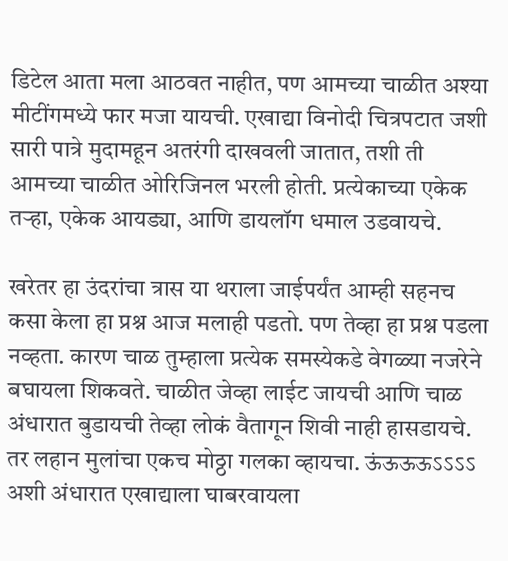डिटेल आता मला आठवत नाहीत, पण आमच्या चाळीत अश्या मीटींगमध्ये फार मजा यायची. एखाद्या विनोदी चित्रपटात जशी सारी पात्रे मुदामहून अतरंगी दाखवली जातात, तशी ती आमच्या चाळीत ओरिजिनल भरली होती. प्रत्येकाच्या एकेक तर्‍हा, एकेक आयड्या, आणि डायलॉग धमाल उडवायचे.

खरेतर हा उंदरांचा त्रास या थराला जाईपर्यंत आम्ही सहनच कसा केला हा प्रश्न आज मलाही पडतो. पण तेव्हा हा प्रश्न पडला नव्हता. कारण चाळ तुम्हाला प्रत्येक समस्येकडे वेगळ्या नजरेने बघायला शिकवते. चाळीत जेव्हा लाईट जायची आणि चाळ अंधारात बुडायची तेव्हा लोकं वैतागून शिवी नाही हासडायचे. तर लहान मुलांचा एकच मोठ्ठा गलका व्हायचा. ऊंऊऊऊऽऽऽऽ अशी अंधारात एखाद्याला घाबरवायला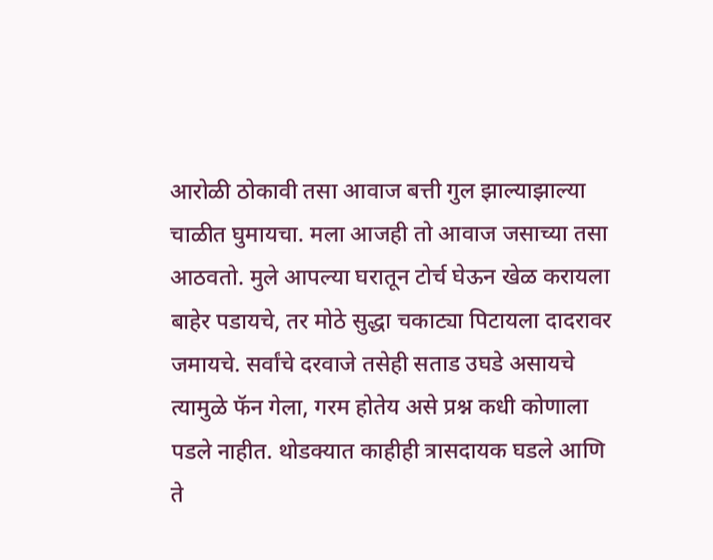आरोळी ठोकावी तसा आवाज बत्ती गुल झाल्याझाल्या चाळीत घुमायचा. मला आजही तो आवाज जसाच्या तसा आठवतो. मुले आपल्या घरातून टोर्च घेऊन खेळ करायला बाहेर पडायचे, तर मोठे सुद्धा चकाट्या पिटायला दादरावर जमायचे. सर्वांचे दरवाजे तसेही सताड उघडे असायचे त्यामुळे फॅन गेला, गरम होतेय असे प्रश्न कधी कोणाला पडले नाहीत. थोडक्यात काहीही त्रासदायक घडले आणि ते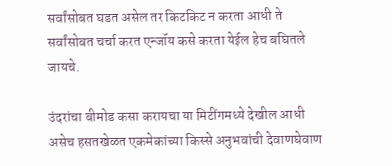सर्वांसोबत घडत असेल तर किटकिट न करता आधी ते सर्वांसोबत चर्चा करत एन्जॉय कसे करता येईल हेच बघितले जायचे.

उंदरांचा बीमोड कसा करायचा या मिटींगमध्ये देखील आधी असेच हसतखेळत एकमेकांच्या किस्से अनुभवांची देवाणघेवाण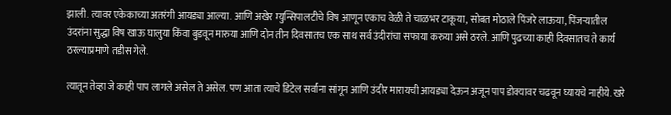झाली. त्यावर एकेकाच्या अतरंगी आयड्या आल्या. आणि अखेर म्युन्सिपालटीचे विष आणून एकाच वेळी ते चाळभर टाकूया, सोबत मोठाले पिंजरे लाऊया, पिंजर्‍यातील उंदरांना सुद्धा विष खाऊ घालुया किंवा बुडवून मारुया आणि दोन तीन दिवसातच एक साथ सर्व उंदीरांचा सफाया करुया असे ठरले. आणि पुढच्या काही दिवसातच ते कार्य ठरल्याप्रमाणे तडीस गेले.

त्यातून तेव्हा जे काही पाप लागले असेल ते असेल. पण आता त्याचे डिटेल सर्वांना सांगून आणि उंदीर मारायची आयड्या देऊन अजून पाप डोक्यावर चढवून घ्यायचे नाहीये. खरे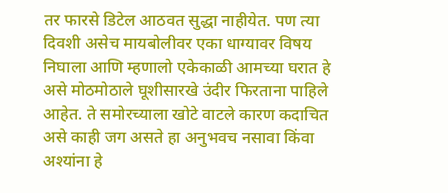तर फारसे डिटेल आठवत सुद्धा नाहीयेत. पण त्या दिवशी असेच मायबोलीवर एका धाग्यावर विषय निघाला आणि म्हणालो एकेकाळी आमच्या घरात हे असे मोठमोठाले घूशीसारखे उंदीर फिरताना पाहिले आहेत. ते समोरच्याला खोटे वाटले कारण कदाचित असे काही जग असते हा अनुभवच नसावा किंवा अश्यांना हे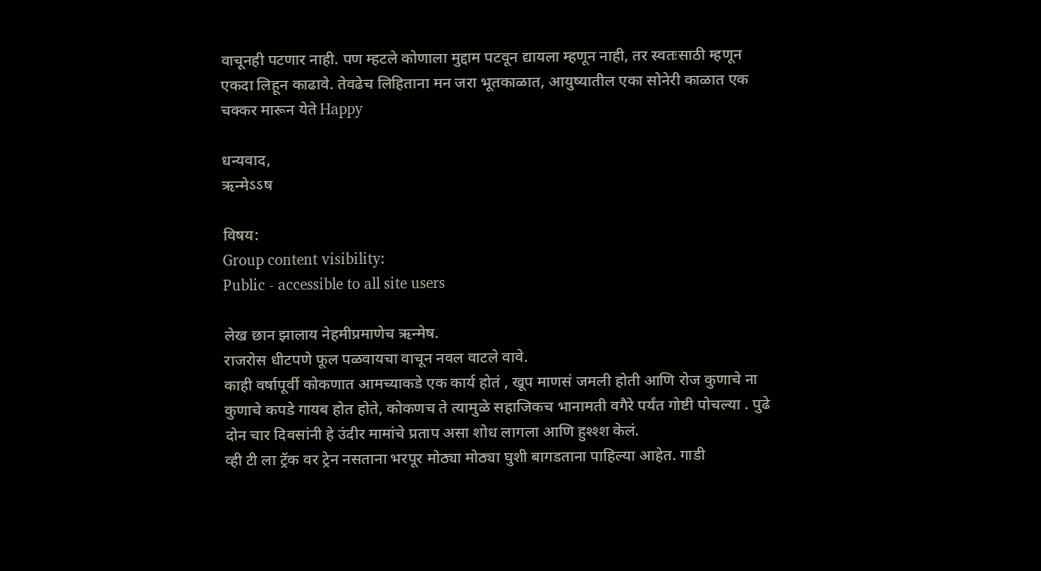वाचूनही पटणार नाही. पण म्हटले कोणाला मुद्दाम पटवून द्यायला म्हणून नाही, तर स्वतःसाठी म्हणून एकदा लिहून काढावे. तेवढेच लिहिताना मन जरा भूतकाळात, आयुष्यातील एका सोनेरी काळात एक चक्कर मारून येते Happy

धन्यवाद,
ऋन्मेऽऽष

विषय:
Group content visibility:
Public - accessible to all site users

लेख छान झालाय नेहमीप्रमाणेच ऋन्मेष.
राजरोस धीटपणे फूल पळवायचा वाचून नवल वाटले वावे.
काही वर्षापूर्वी कोकणात आमच्याकडे एक कार्य होतं , खूप माणसं जमली होती आणि रोज कुणाचे ना कुणाचे कपडे गायब होत होते, कोकणच ते त्यामुळे सहाजिकच भानामती वगैरे पर्यंत गोष्टी पोचल्या . पुढे दोन चार दिवसांनी हे उंदीर मामांचे प्रताप असा शोध लागला आणि हुश्श्श केलं.
व्ही टी ला ट्रॅक वर ट्रेन नसताना भरपूर मोठ्या मोठ्या घुशी बागडताना पाहिल्या आहेत. गाडी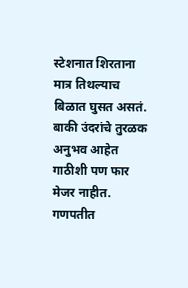स्टेशनात शिरताना मात्र तिथल्याच बिळात घुसत असतं.
बाकी उंदरांचे तुरळक अनुभव आहेत गाठीशी पण फार मेजर नाहीत.
गणपतीत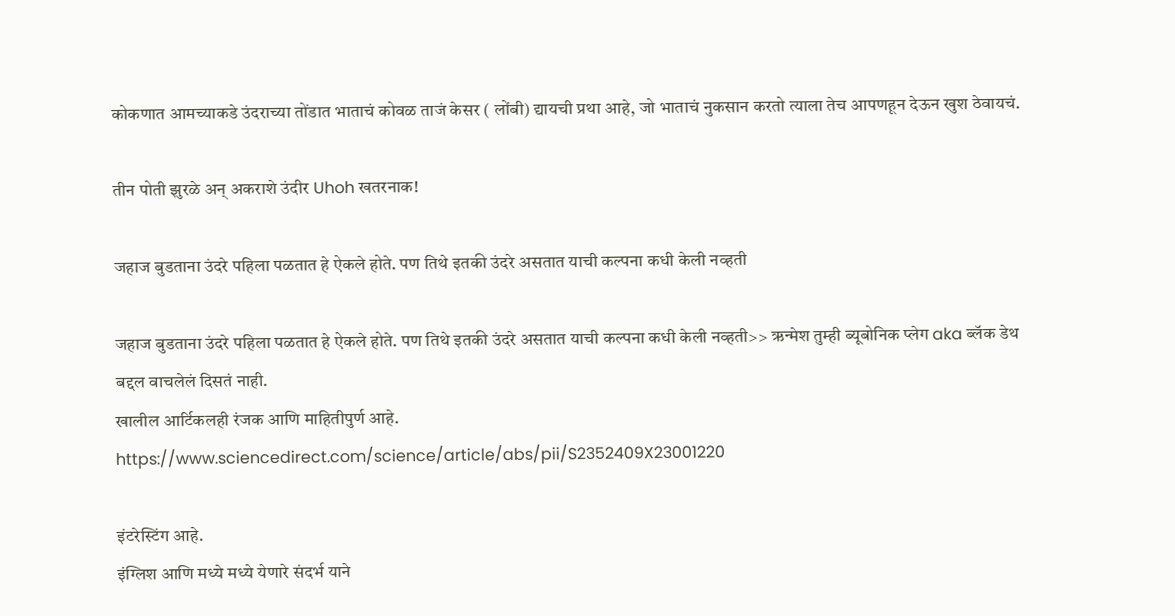कोकणात आमच्याकडे उंदराच्या तोंडात भाताचं कोवळ ताजं केसर ( लोंबी) द्यायची प्रथा आहे, जो भाताचं नुकसान करतो त्याला तेच आपणहून देऊन खुश ठेवायचं.

तीन पोती झुरळे अन् अकराशे उंदीर Uhoh खतरनाक!

जहाज बुडताना उंदरे पहिला पळतात हे ऐकले होते. पण तिथे इतकी उंदरे असतात याची कल्पना कधी केली नव्हती

जहाज बुडताना उंदरे पहिला पळतात हे ऐकले होते. पण तिथे इतकी उंदरे असतात याची कल्पना कधी केली नव्हती>> ऋन्मेश तुम्ही ब्यूबोनिक प्लेग aka ब्लॅक डेथ बद्दल वाचलेलं दिसतं नाही.
खालील आर्टिकलही रंजक आणि माहितीपुर्ण आहे.
https://www.sciencedirect.com/science/article/abs/pii/S2352409X23001220

इंटरेस्टिंग आहे.
इंग्लिश आणि मध्ये मध्ये येणारे संदर्भ याने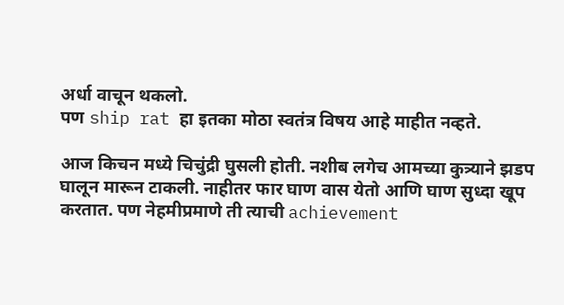अर्धा वाचून थकलो.
पण ship rat हा इतका मोठा स्वतंत्र विषय आहे माहीत नव्हते.

आज किचन मध्ये चिचुंद्री घुसली होती. नशीब लगेच आमच्या कुत्र्याने झडप घालून मारून टाकली. नाहीतर फार घाण वास येतो आणि घाण सुध्दा खूप करतात. पण नेहमीप्रमाणे ती त्याची achievement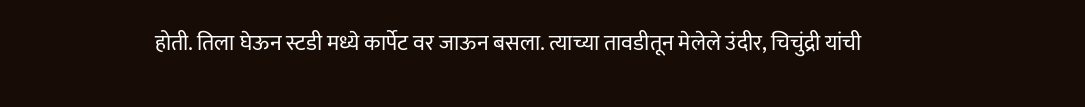होती. तिला घेऊन स्टडी मध्ये कार्पेट वर जाऊन बसला. त्याच्या तावडीतून मेलेले उंदीर, चिचुंद्री यांची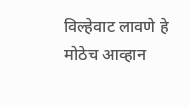विल्हेवाट लावणे हे मोठेच आव्हान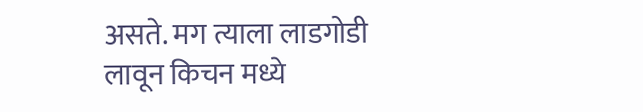असते. मग त्याला लाडगोडी लावून किचन मध्ये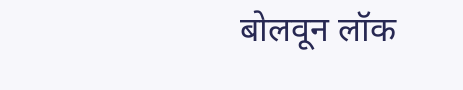बोलवून लॉक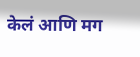केलं आणि मग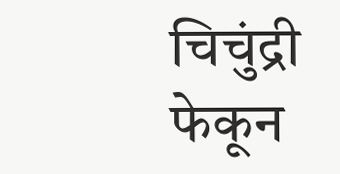चिचुंद्री फेकून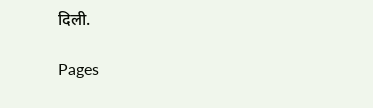दिली.

Pages